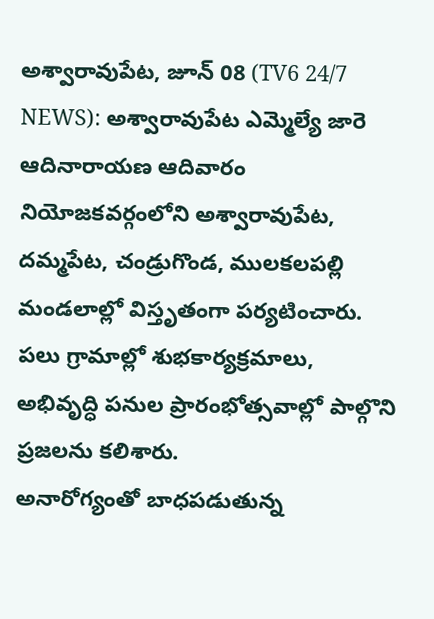అశ్వారావుపేట, జూన్ 08 (TV6 24/7 NEWS): అశ్వారావుపేట ఎమ్మెల్యే జారె ఆదినారాయణ ఆదివారం నియోజకవర్గంలోని అశ్వారావుపేట, దమ్మపేట, చండ్రుగొండ, ములకలపల్లి మండలాల్లో విస్తృతంగా పర్యటించారు. పలు గ్రామాల్లో శుభకార్యక్రమాలు, అభివృద్ధి పనుల ప్రారంభోత్సవాల్లో పాల్గొని ప్రజలను కలిశారు.
అనారోగ్యంతో బాధపడుతున్న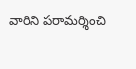వారిని పరామర్శించి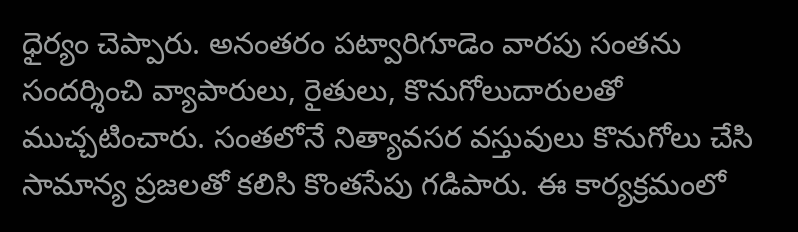ధైర్యం చెప్పారు. అనంతరం పట్వారిగూడెం వారపు సంతను సందర్శించి వ్యాపారులు, రైతులు, కొనుగోలుదారులతో ముచ్చటించారు. సంతలోనే నిత్యావసర వస్తువులు కొనుగోలు చేసి సామాన్య ప్రజలతో కలిసి కొంతసేపు గడిపారు. ఈ కార్యక్రమంలో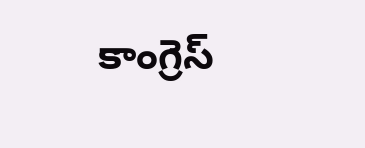కాంగ్రెస్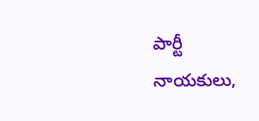పార్టీ నాయకులు,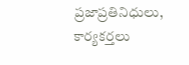ప్రజాప్రతినిధులు, కార్యకర్తలు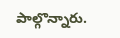పాల్గొన్నారు.